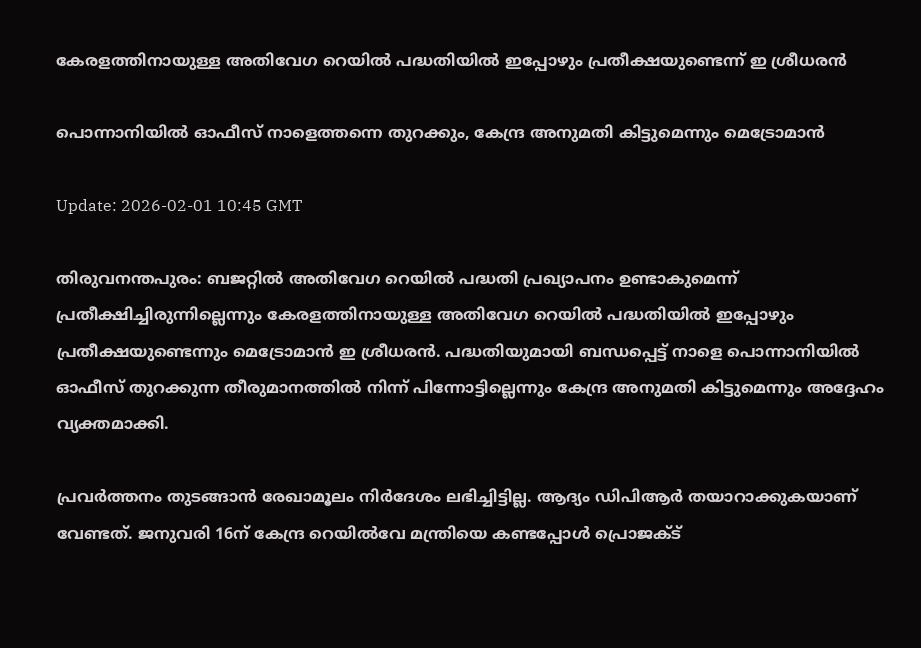കേരളത്തിനായുള്ള അതിവേഗ റെയില്‍ പദ്ധതിയില്‍ ഇപ്പോഴും പ്രതീക്ഷയുണ്ടെന്ന് ഇ ശ്രീധരന്‍

പൊന്നാനിയില്‍ ഓഫീസ് നാളെത്തന്നെ തുറക്കും, കേന്ദ്ര അനുമതി കിട്ടുമെന്നും മെട്രോമാന്‍

Update: 2026-02-01 10:45 GMT

തിരുവനന്തപുരം: ബജറ്റില്‍ അതിവേഗ റെയില്‍ പദ്ധതി പ്രഖ്യാപനം ഉണ്ടാകുമെന്ന് പ്രതീക്ഷിച്ചിരുന്നില്ലെന്നും കേരളത്തിനായുള്ള അതിവേഗ റെയില്‍ പദ്ധതിയില്‍ ഇപ്പോഴും പ്രതീക്ഷയുണ്ടെന്നും മെട്രോമാന്‍ ഇ ശ്രീധരന്‍. പദ്ധതിയുമായി ബന്ധപ്പെട്ട് നാളെ പൊന്നാനിയില്‍ ഓഫീസ് തുറക്കുന്ന തീരുമാനത്തില്‍ നിന്ന് പിന്നോട്ടില്ലെന്നും കേന്ദ്ര അനുമതി കിട്ടുമെന്നും അദ്ദേഹം വ്യക്തമാക്കി.

പ്രവര്‍ത്തനം തുടങ്ങാന്‍ രേഖാമൂലം നിര്‍ദേശം ലഭിച്ചിട്ടില്ല. ആദ്യം ഡിപിആര്‍ തയാറാക്കുകയാണ് വേണ്ടത്. ജനുവരി 16ന് കേന്ദ്ര റെയില്‍വേ മന്ത്രിയെ കണ്ടപ്പോള്‍ പ്രൊജക്ട്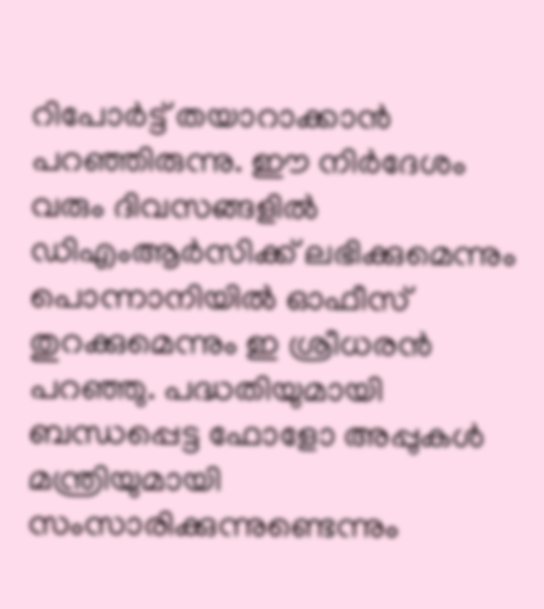റിപോര്‍ട്ട് തയാറാക്കാന്‍ പറഞ്ഞിരുന്നു. ഈ നിര്‍ദേശം വരും ദിവസങ്ങളില്‍ ഡിഎംആര്‍സിക്ക് ലഭിക്കുമെന്നും പൊന്നാനിയില്‍ ഓഫീസ് തുറക്കുമെന്നും ഇ ശ്രീധരന്‍ പറഞ്ഞു. പദ്ധതിയുമായി ബന്ധപ്പെട്ട ഫോളോ അപ്പുകള്‍ മന്ത്രിയുമായി സംസാരിക്കുന്നുണ്ടെന്നും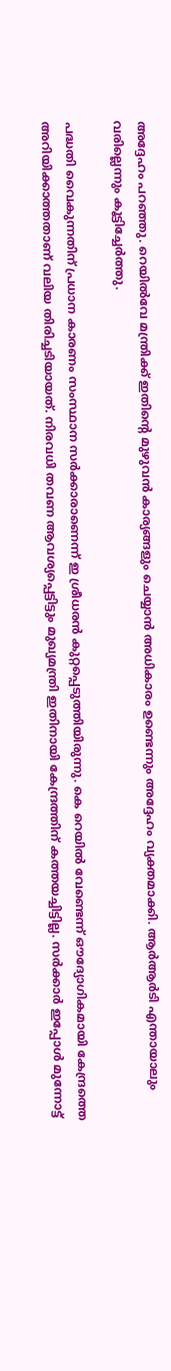അദ്ദേഹം പറഞ്ഞു. റെയില്‍വേ മന്ത്രിക്ക് ഇതിന്റെ മുഴുവന്‍ കാര്യങ്ങളും ചെയ്യാന്‍ അധികാരം ഉണ്ടെന്നും അദ്ദേഹം വ്യക്തമാക്കി. ആര്‍ആര്‍ടി എന്തായാലും വരില്ലെന്നും കൂട്ടിച്ചേര്‍ത്തു.

പദ്ധതി വൈകുന്നതിന് പ്രധാന കാരണം സംസ്ഥാന സര്‍ക്കാരാണെന്ന് ഇ ശ്രീധരന്‍ കുറ്റപ്പെടുത്തിയിരുന്നു. കെ റെയില്‍ വേണ്ടെന്ന് ഔദ്യോഗികമായി കേന്ദ്രത്തെ അറിയിക്കാത്തതാണ് വലിയ തിരിച്ചടിയായത്. നിരവധി തവണ ആവശ്യപ്പെട്ടിട്ടും മുഖ്യമന്ത്രി ഇതിനായി കേന്ദ്രത്തിന് കത്തയച്ചിട്ടില്ല. സര്‍ക്കാര്‍ ഇപ്പോള്‍ മുന്നോട്ട്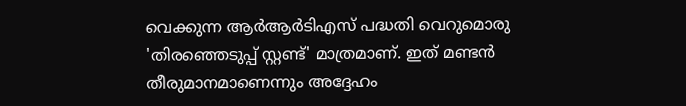വെക്കുന്ന ആര്‍ആര്‍ടിഎസ് പദ്ധതി വെറുമൊരു 'തിരഞ്ഞെടുപ്പ് സ്റ്റണ്ട്' മാത്രമാണ്. ഇത് മണ്ടന്‍ തീരുമാനമാണെന്നും അദ്ദേഹം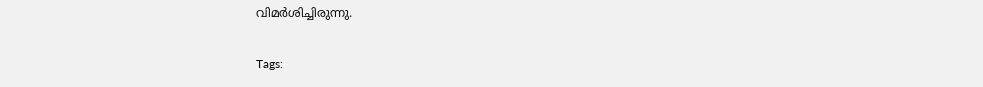വിമര്‍ശിച്ചിരുന്നു.

Tags: